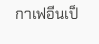กาเฟอีนเป็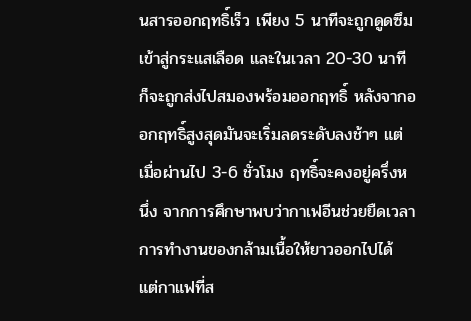นสารออกฤทธิ์เร็ว เพียง 5 นาทีจะถูกดูดซึมเข้าสู่กระแสเลือด และในเวลา 20-30 นาที ก็จะถูกส่งไปสมองพร้อมออกฤทธิ์ หลังจากออกฤทธิ์สูงสุดมันจะเริ่มลดระดับลงช้าๆ แต่เมื่อผ่านไป 3-6 ชั่วโมง ฤทธิ์จะคงอยู่ครึ่งหนึ่ง จากการศึกษาพบว่ากาเฟอีนช่วยยืดเวลาการทำงานของกล้ามเนื้อให้ยาวออกไปได้ แต่กาแฟที่ส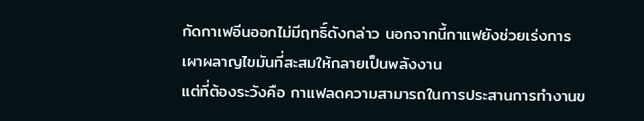กัดกาเฟอีนออกไม่มีฤทธิ์ดังกล่าว นอกจากนี้กาแฟยังช่วยเร่งการเผาผลาญไขมันที่สะสมให้กลายเป็นพลังงาน
แต่ที่ต้องระวังคือ กาแฟลดความสามารถในการประสานการทำงานข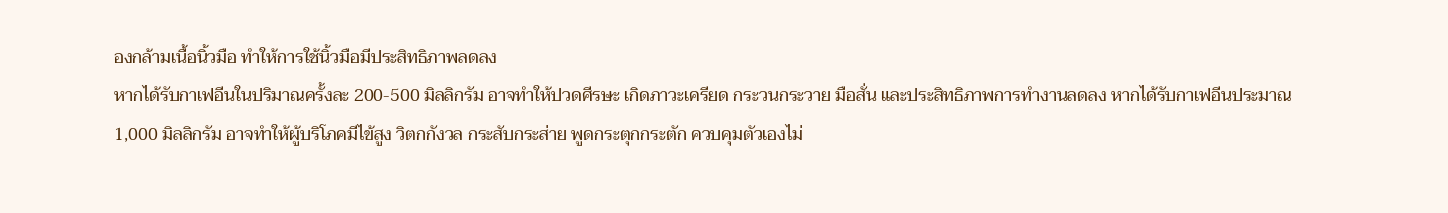องกล้ามเนื้อนิ้วมือ ทำให้การใช้นิ้วมือมีประสิทธิภาพลดลง
หากได้รับกาเฟอีนในปริมาณครั้งละ 200-500 มิลลิกรัม อาจทำให้ปวดศีรษะ เกิดภาวะเครียด กระวนกระวาย มือสั่น และประสิทธิภาพการทำงานลดลง หากได้รับกาเฟอีนประมาณ 1,000 มิลลิกรัม อาจทำให้ผู้บริโภคมีไข้สูง วิตกกังวล กระสับกระส่าย พูดกระตุกกระตัก ควบคุมตัวเองไม่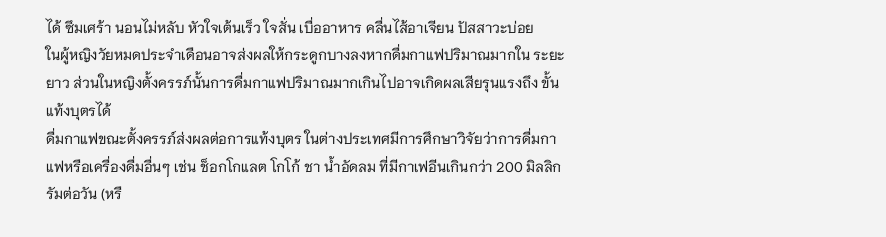ได้ ซึมเศร้า นอนไม่หลับ หัวใจเต้นเร็ว ใจสั่น เบื่ออาหาร คลื่นไส้อาเจียน ปัสสาวะบ่อย
ในผู้หญิงวัยหมดประจำเดือนอาจส่งผลให้กระดูกบางลงหากดื่มกาแฟปริมาณมากใน ระยะยาว ส่วนในหญิงตั้งครรภ์นั้นการดื่มกาแฟปริมาณมากเกินไปอาจเกิดผลเสียรุนแรงถึง ขั้นแท้งบุตรได้
ดื่มกาแฟขณะตั้งครรภ์ส่งผลต่อการแท้งบุตร ในต่างประเทศมีการศึกษาวิจัยว่าการดื่มกาแฟหรือเครื่องดื่มอื่นๆ เช่น ช็อกโกแลต โกโก้ ชา น้ำอัดลม ที่มีกาเฟอีนเกินกว่า 200 มิลลิกรัมต่อวัน (หรื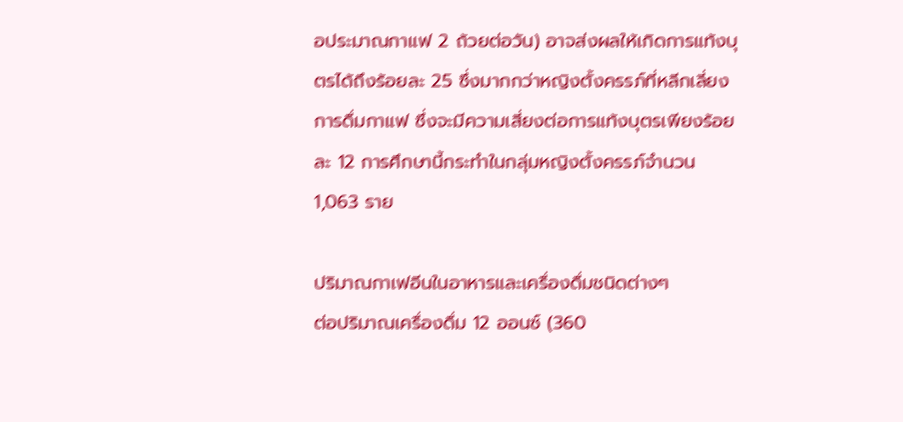อประมาณกาแฟ 2 ถ้วยต่อวัน) อาจส่งผลให้เกิดการแท้งบุตรได้ถึงร้อยละ 25 ซึ่งมากกว่าหญิงตั้งครรภ์ที่หลีกเลี่ยงการดื่มกาแฟ ซึ่งจะมีความเสี่ยงต่อการแท้งบุตรเพียงร้อยละ 12 การศึกษานี้กระทำในกลุ่มหญิงตั้งครรภ์จำนวน 1,063 ราย

ปริมาณกาเฟอีนในอาหารและเครื่องดื่มชนิดต่างๆ
ต่อปริมาณเครื่องดื่ม 12 ออนซ์ (360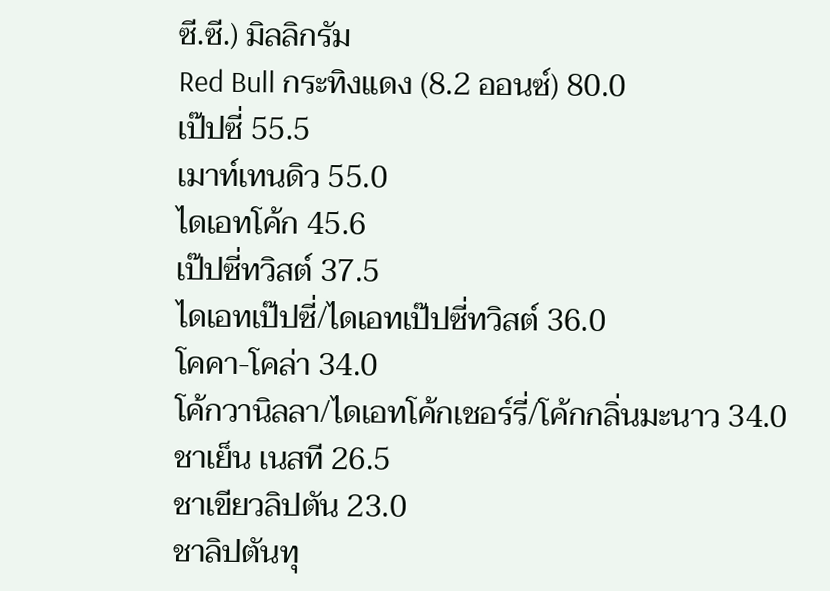ซี.ซี.) มิลลิกรัม
Red Bull กระทิงแดง (8.2 ออนซ์) 80.0
เป๊ปซี่ 55.5
เมาท์เทนดิว 55.0
ไดเอทโค้ก 45.6
เป๊ปซี่ทวิสต์ 37.5
ไดเอทเป๊ปซี่/ไดเอทเป๊ปซี่ทวิสต์ 36.0
โคคา-โคล่า 34.0
โค้กวานิลลา/ไดเอทโค้กเชอร์รี่/โค้กกลิ่นมะนาว 34.0
ชาเย็น เนสที 26.5
ชาเขียวลิปตัน 23.0
ชาลิปตันทุ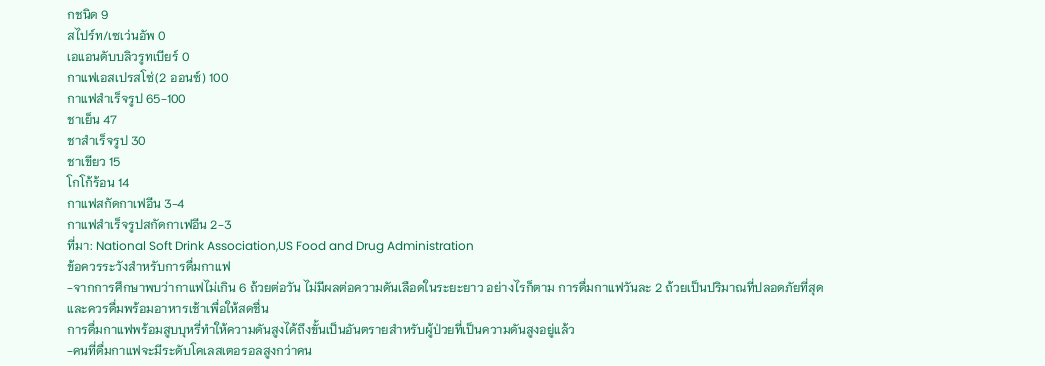กชนิด 9
สไปร์ท/เซเว่นอัพ 0
เอแอนดับบลิวรูทเบียร์ 0
กาแฟเอสเปรสโซ่(2 ออนซ์) 100
กาแฟสำเร็จรูป 65-100
ชาเย็น 47
ชาสำเร็จรูป 30
ชาเขียว 15
โกโก้ร้อน 14
กาแฟสกัดกาเฟอีน 3-4
กาแฟสำเร็จรูปสกัดกาเฟอีน 2-3
ที่มา: National Soft Drink Association,US Food and Drug Administration
ข้อควรระวังสำหรับการดื่มกาแฟ
-จากการศึกษาพบว่ากาแฟไม่เกิน 6 ถ้วยต่อวัน ไม่มีผลต่อความดันเลือดในระยะยาว อย่างไรก็ตาม การดื่มกาแฟวันละ 2 ถ้วยเป็นปริมาณที่ปลอดภัยที่สุด และควรดื่มพร้อมอาหารเช้าเพื่อให้สดชื่น
การดื่มกาแฟพร้อมสูบบุหรี่ทำให้ความดันสูงได้ถึงขั้นเป็นอันตรายสำหรับผู้ป่วยที่เป็นความดันสูงอยู่แล้ว
-คนที่ดื่มกาแฟจะมีระดับโคเลสเตอรอลสูงกว่าคน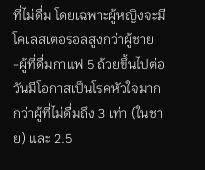ที่ไม่ดื่ม โดยเฉพาะผู้หญิงจะมีโคเลสเตอรอลสูงกว่าผู้ชาย
-ผู้ที่ดื่มกาแฟ 5 ถ้วยขึ้นไปต่อวันมีโอกาสเป็นโรคหัวใจมากกว่าผู้ที่ไม่ดื่มถึง 3 เท่า (ในชาย) และ 2.5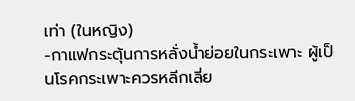เท่า (ในหญิง)
-กาแฟกระตุ้นการหลั่งน้ำย่อยในกระเพาะ ผู้เป็นโรคกระเพาะควรหลีกเลี่ย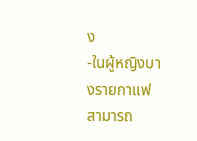ง
-ในผู้หญิงบางรายกาแฟสามารถ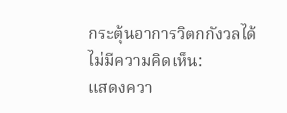กระตุ้นอาการวิตกกังวลได้
ไม่มีความคิดเห็น:
แสดงควา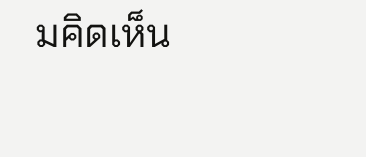มคิดเห็น